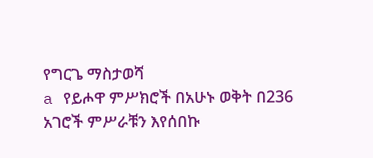የግርጌ ማስታወሻ
a የይሖዋ ምሥክሮች በአሁኑ ወቅት በ236 አገሮች ምሥራቹን እየሰበኩ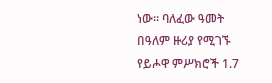ነው። ባለፈው ዓመት በዓለም ዙሪያ የሚገኙ የይሖዋ ምሥክሮች 1.7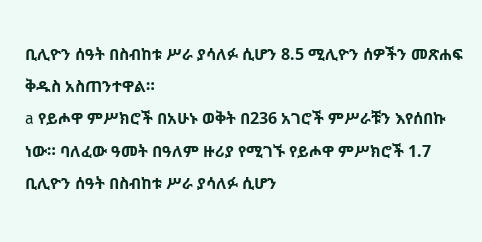ቢሊዮን ሰዓት በስብከቱ ሥራ ያሳለፉ ሲሆን 8.5 ሚሊዮን ሰዎችን መጽሐፍ ቅዱስ አስጠንተዋል።
a የይሖዋ ምሥክሮች በአሁኑ ወቅት በ236 አገሮች ምሥራቹን እየሰበኩ ነው። ባለፈው ዓመት በዓለም ዙሪያ የሚገኙ የይሖዋ ምሥክሮች 1.7 ቢሊዮን ሰዓት በስብከቱ ሥራ ያሳለፉ ሲሆን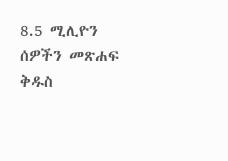8.5 ሚሊዮን ሰዎችን መጽሐፍ ቅዱስ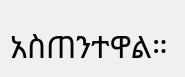አስጠንተዋል።